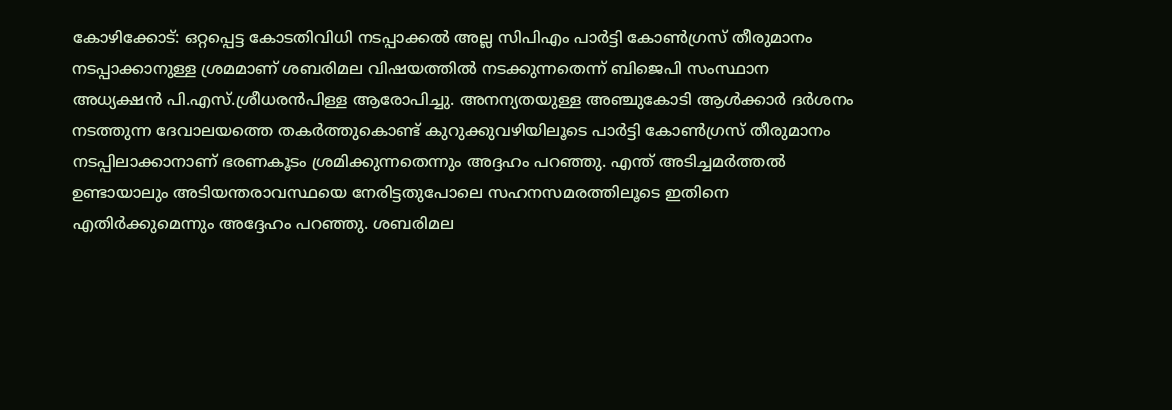കോഴിക്കോട്: ഒറ്റപ്പെട്ട കോടതിവിധി നടപ്പാക്കൽ അല്ല സിപിഎം പാർട്ടി കോൺഗ്രസ് തീരുമാനം നടപ്പാക്കാനുള്ള ശ്രമമാണ് ശബരിമല വിഷയത്തിൽ നടക്കുന്നതെന്ന് ബിജെപി സംസ്ഥാന അധ്യക്ഷൻ പി.എസ്.ശ്രീധരൻപിള്ള ആരോപിച്ചു. അനന്യതയുള്ള അഞ്ചുകോടി ആൾക്കാർ ദർശനം നടത്തുന്ന ദേവാലയത്തെ തകർത്തുകൊണ്ട് കുറുക്കുവഴിയിലൂടെ പാർട്ടി കോൺഗ്രസ് തീരുമാനം നടപ്പിലാക്കാനാണ് ഭരണകൂടം ശ്രമിക്കുന്നതെന്നും അദ്ദഹം പറഞ്ഞു. എന്ത് അടിച്ചമർത്തൽ ഉണ്ടായാലും അടിയന്തരാവസ്ഥയെ നേരിട്ടതുപോലെ സഹനസമരത്തിലൂടെ ഇതിനെ എതിർക്കുമെന്നും അദ്ദേഹം പറഞ്ഞു. ശബരിമല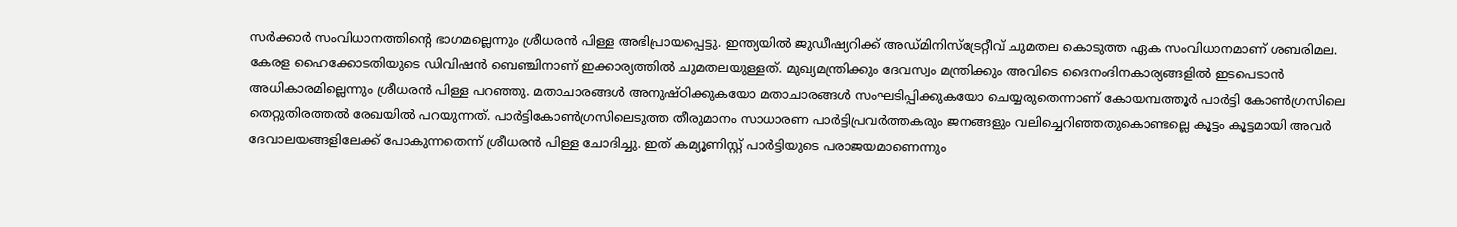സർക്കാർ സംവിധാനത്തിന്റെ ഭാഗമല്ലെന്നും ശ്രീധരൻ പിള്ള അഭിപ്രായപ്പെട്ടു. ഇന്ത്യയിൽ ജുഡീഷ്യറിക്ക് അഡ്മിനിസ്ട്രേറ്റീവ് ചുമതല കൊടുത്ത ഏക സംവിധാനമാണ് ശബരിമല. കേരള ഹൈക്കോടതിയുടെ ഡിവിഷൻ ബെഞ്ചിനാണ് ഇക്കാര്യത്തിൽ ചുമതലയുള്ളത്. മുഖ്യമന്ത്രിക്കും ദേവസ്വം മന്ത്രിക്കും അവിടെ ദൈനംദിനകാര്യങ്ങളിൽ ഇടപെടാൻ അധികാരമില്ലെന്നും ശ്രീധരൻ പിള്ള പറഞ്ഞു. മതാചാരങ്ങൾ അനുഷ്ഠിക്കുകയോ മതാചാരങ്ങൾ സംഘടിപ്പിക്കുകയോ ചെയ്യരുതെന്നാണ് കോയമ്പത്തൂർ പാർട്ടി കോൺഗ്രസിലെ തെറ്റുതിരത്തൽ രേഖയിൽ പറയുന്നത്. പാർട്ടികോൺഗ്രസിലെടുത്ത തീരുമാനം സാധാരണ പാർട്ടിപ്രവർത്തകരും ജനങ്ങളും വലിച്ചെറിഞ്ഞതുകൊണ്ടല്ലെ കൂട്ടം കൂട്ടമായി അവർ ദേവാലയങ്ങളിലേക്ക് പോകുന്നതെന്ന് ശ്രീധരൻ പിള്ള ചോദിച്ചു. ഇത് കമ്യൂണിസ്റ്റ് പാർട്ടിയുടെ പരാജയമാണെന്നും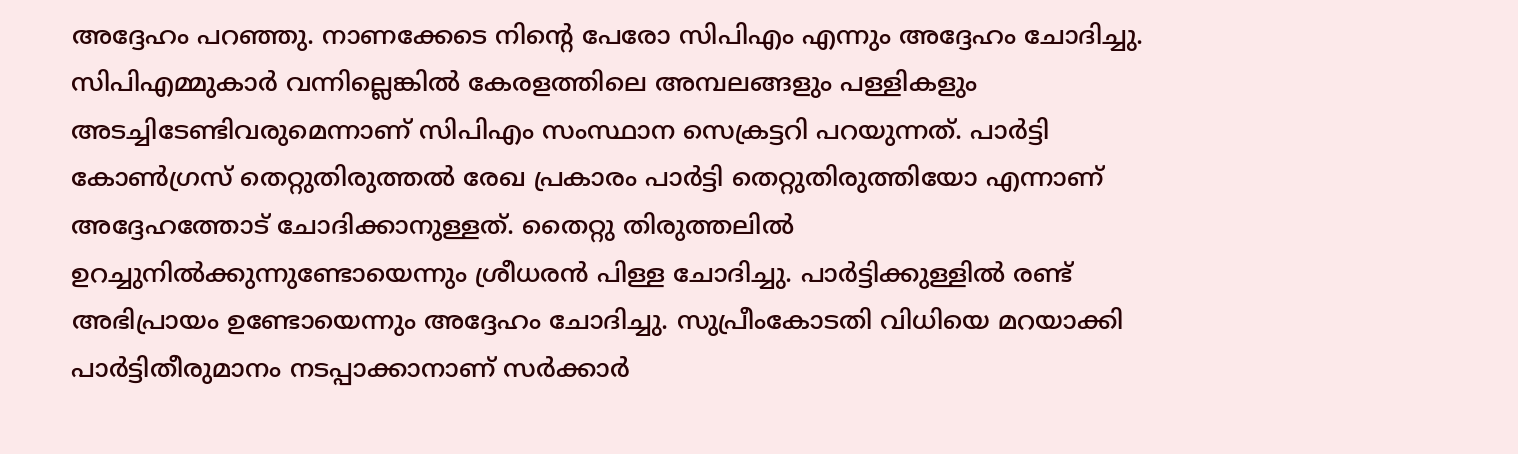അദ്ദേഹം പറഞ്ഞു. നാണക്കേടെ നിന്റെ പേരോ സിപിഎം എന്നും അദ്ദേഹം ചോദിച്ചു. സിപിഎമ്മുകാർ വന്നില്ലെങ്കിൽ കേരളത്തിലെ അമ്പലങ്ങളും പള്ളികളും അടച്ചിടേണ്ടിവരുമെന്നാണ് സിപിഎം സംസ്ഥാന സെക്രട്ടറി പറയുന്നത്. പാർട്ടി കോൺഗ്രസ് തെറ്റുതിരുത്തൽ രേഖ പ്രകാരം പാർട്ടി തെറ്റുതിരുത്തിയോ എന്നാണ് അദ്ദേഹത്തോട് ചോദിക്കാനുള്ളത്. തൈറ്റു തിരുത്തലിൽ ഉറച്ചുനിൽക്കുന്നുണ്ടോയെന്നും ശ്രീധരൻ പിള്ള ചോദിച്ചു. പാർട്ടിക്കുള്ളിൽ രണ്ട് അഭിപ്രായം ഉണ്ടോയെന്നും അദ്ദേഹം ചോദിച്ചു. സുപ്രീംകോടതി വിധിയെ മറയാക്കി പാർട്ടിതീരുമാനം നടപ്പാക്കാനാണ് സർക്കാർ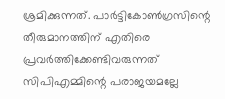ശ്രമിക്കുന്നത്. പാർട്ടികോൺഗ്രസിന്റെ തീരുമാനത്തിന് എതിരെ പ്രവർത്തിക്കേണ്ടിവരുന്നത് സിപിഎമ്മിന്റെ പരാജയമല്ലേ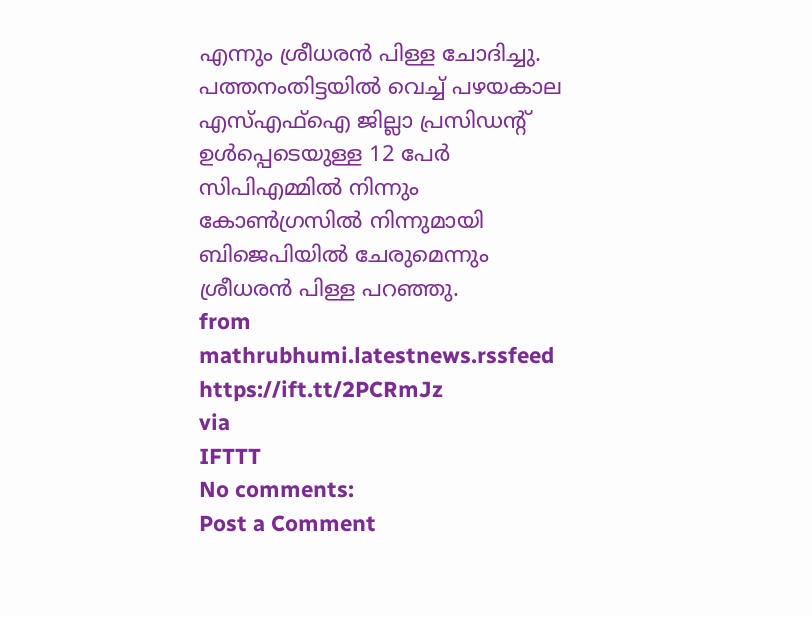എന്നും ശ്രീധരൻ പിള്ള ചോദിച്ചു. പത്തനംതിട്ടയിൽ വെച്ച് പഴയകാല എസ്എഫ്ഐ ജില്ലാ പ്രസിഡന്റ് ഉൾപ്പെടെയുള്ള 12 പേർ സിപിഎമ്മിൽ നിന്നും കോൺഗ്രസിൽ നിന്നുമായി ബിജെപിയിൽ ചേരുമെന്നും ശ്രീധരൻ പിള്ള പറഞ്ഞു.
from mathrubhumi.latestnews.rssfeed https://ift.tt/2PCRmJz
via
IFTTT
No comments:
Post a Comment